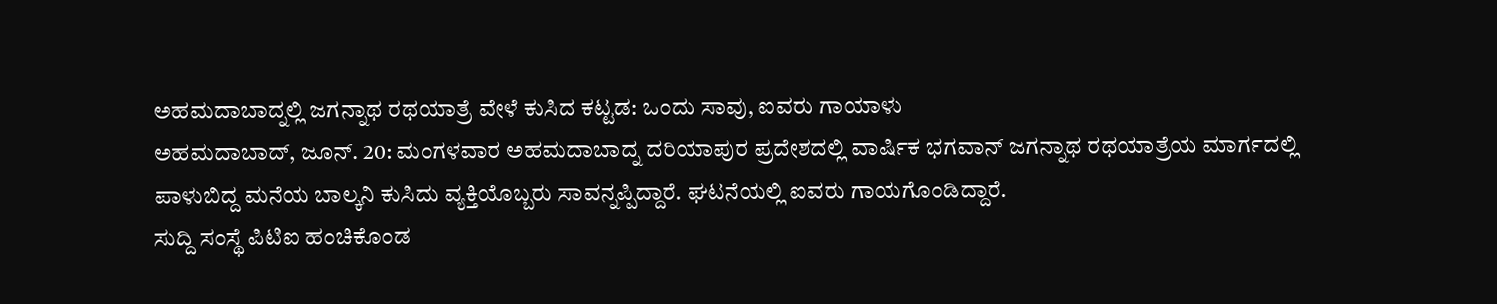ಅಹಮದಾಬಾದ್ನಲ್ಲಿ ಜಗನ್ನಾಥ ರಥಯಾತ್ರೆ ವೇಳೆ ಕುಸಿದ ಕಟ್ಟಡ: ಒಂದು ಸಾವು, ಐವರು ಗಾಯಾಳು
ಅಹಮದಾಬಾದ್, ಜೂನ್. 20: ಮಂಗಳವಾರ ಅಹಮದಾಬಾದ್ನ ದರಿಯಾಪುರ ಪ್ರದೇಶದಲ್ಲಿ ವಾರ್ಷಿಕ ಭಗವಾನ್ ಜಗನ್ನಾಥ ರಥಯಾತ್ರೆಯ ಮಾರ್ಗದಲ್ಲಿ ಪಾಳುಬಿದ್ದ ಮನೆಯ ಬಾಲ್ಕನಿ ಕುಸಿದು ವ್ಯಕ್ತಿಯೊಬ್ಬರು ಸಾವನ್ನಪ್ಪಿದ್ದಾರೆ. ಘಟನೆಯಲ್ಲಿ ಐವರು ಗಾಯಗೊಂಡಿದ್ದಾರೆ.
ಸುದ್ದಿ ಸಂಸ್ಥೆ ಪಿಟಿಐ ಹಂಚಿಕೊಂಡ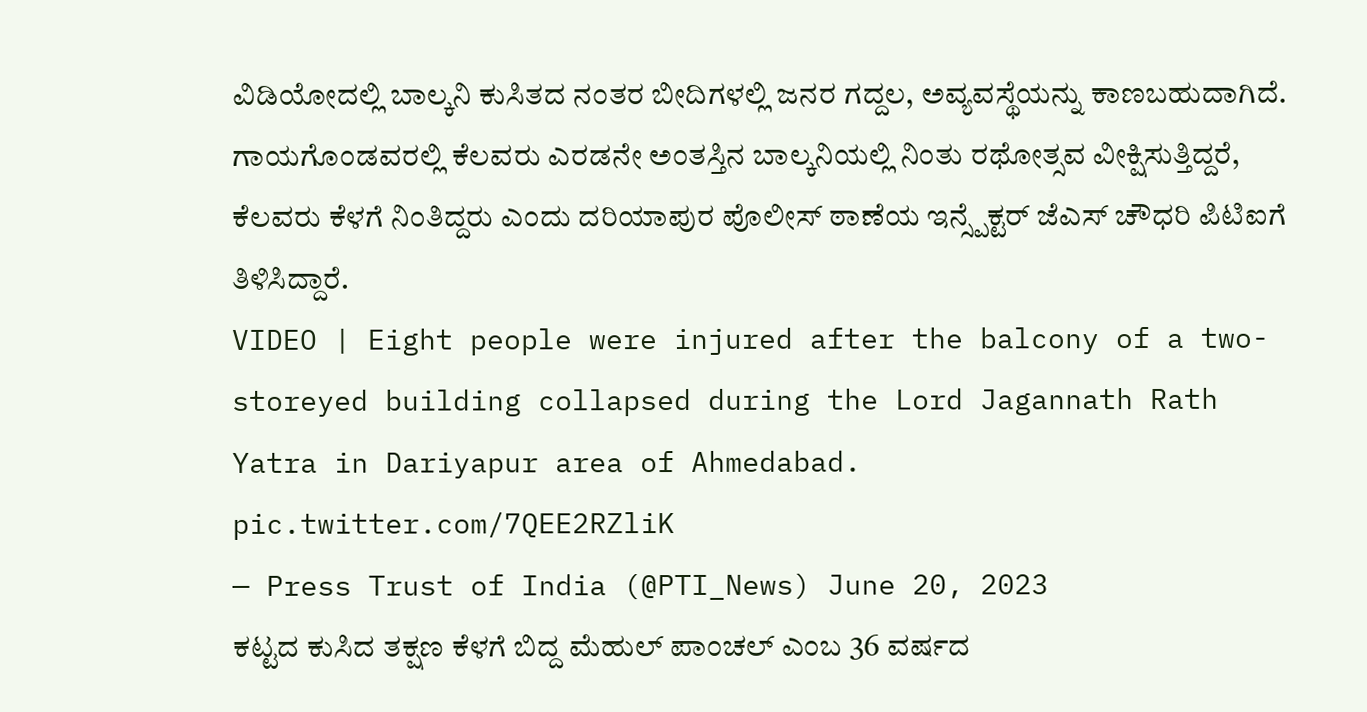ವಿಡಿಯೋದಲ್ಲಿ ಬಾಲ್ಕನಿ ಕುಸಿತದ ನಂತರ ಬೀದಿಗಳಲ್ಲಿ ಜನರ ಗದ್ದಲ, ಅವ್ಯವಸ್ಥೆಯನ್ನು ಕಾಣಬಹುದಾಗಿದೆ. ಗಾಯಗೊಂಡವರಲ್ಲಿ ಕೆಲವರು ಎರಡನೇ ಅಂತಸ್ತಿನ ಬಾಲ್ಕನಿಯಲ್ಲಿ ನಿಂತು ರಥೋತ್ಸವ ವೀಕ್ಷಿಸುತ್ತಿದ್ದರೆ, ಕೆಲವರು ಕೆಳಗೆ ನಿಂತಿದ್ದರು ಎಂದು ದರಿಯಾಪುರ ಪೊಲೀಸ್ ಠಾಣೆಯ ಇನ್ಸ್ಪೆಕ್ಟರ್ ಜೆಎಸ್ ಚೌಧರಿ ಪಿಟಿಐಗೆ ತಿಳಿಸಿದ್ದಾರೆ.
VIDEO | Eight people were injured after the balcony of a two-storeyed building collapsed during the Lord Jagannath Rath Yatra in Dariyapur area of Ahmedabad. pic.twitter.com/7QEE2RZliK
— Press Trust of India (@PTI_News) June 20, 2023
ಕಟ್ಟದ ಕುಸಿದ ತಕ್ಷಣ ಕೆಳಗೆ ಬಿದ್ದ ಮೆಹುಲ್ ಪಾಂಚಲ್ ಎಂಬ 36 ವರ್ಷದ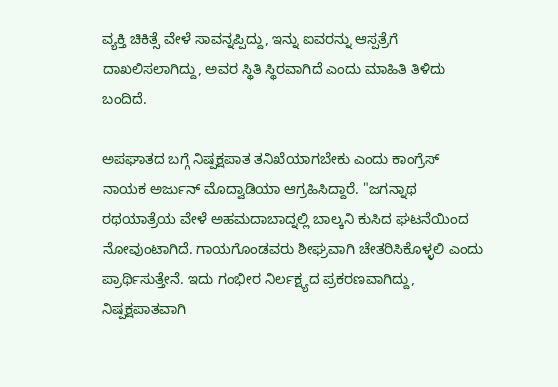ವ್ಯಕ್ತಿ ಚಿಕಿತ್ಸೆ ವೇಳೆ ಸಾವನ್ನಪ್ಪಿದ್ದು, ಇನ್ನು ಐವರನ್ನು ಆಸ್ಪತ್ರೆಗೆ ದಾಖಲಿಸಲಾಗಿದ್ದು, ಅವರ ಸ್ಥಿತಿ ಸ್ಥಿರವಾಗಿದೆ ಎಂದು ಮಾಹಿತಿ ತಿಳಿದು ಬಂದಿದೆ.

ಅಪಘಾತದ ಬಗ್ಗೆ ನಿಷ್ಪಕ್ಷಪಾತ ತನಿಖೆಯಾಗಬೇಕು ಎಂದು ಕಾಂಗ್ರೆಸ್ ನಾಯಕ ಅರ್ಜುನ್ ಮೊದ್ವಾಡಿಯಾ ಆಗ್ರಹಿಸಿದ್ದಾರೆ. "ಜಗನ್ನಾಥ ರಥಯಾತ್ರೆಯ ವೇಳೆ ಅಹಮದಾಬಾದ್ನಲ್ಲಿ ಬಾಲ್ಕನಿ ಕುಸಿದ ಘಟನೆಯಿಂದ ನೋವುಂಟಾಗಿದೆ. ಗಾಯಗೊಂಡವರು ಶೀಘ್ರವಾಗಿ ಚೇತರಿಸಿಕೊಳ್ಳಲಿ ಎಂದು ಪ್ರಾರ್ಥಿಸುತ್ತೇನೆ. ಇದು ಗಂಭೀರ ನಿರ್ಲಕ್ಷ್ಯದ ಪ್ರಕರಣವಾಗಿದ್ದು, ನಿಷ್ಪಕ್ಷಪಾತವಾಗಿ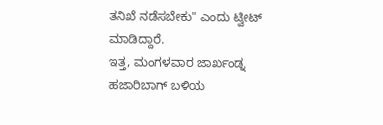ತನಿಖೆ ನಡೆಸಬೇಕು" ಎಂದು ಟ್ವೀಟ್ ಮಾಡಿದ್ದಾರೆ.
ಇತ್ತ, ಮಂಗಳವಾರ ಜಾರ್ಖಂಡ್ನ ಹಜಾರಿಬಾಗ್ ಬಳಿಯ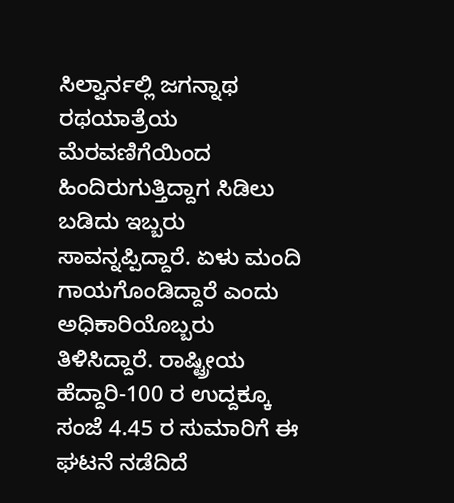ಸಿಲ್ವಾರ್ನಲ್ಲಿ ಜಗನ್ನಾಥ ರಥಯಾತ್ರೆಯ ಮೆರವಣಿಗೆಯಿಂದ ಹಿಂದಿರುಗುತ್ತಿದ್ದಾಗ ಸಿಡಿಲು ಬಡಿದು ಇಬ್ಬರು ಸಾವನ್ನಪ್ಪಿದ್ದಾರೆ. ಏಳು ಮಂದಿ ಗಾಯಗೊಂಡಿದ್ದಾರೆ ಎಂದು ಅಧಿಕಾರಿಯೊಬ್ಬರು ತಿಳಿಸಿದ್ದಾರೆ. ರಾಷ್ಟ್ರೀಯ ಹೆದ್ದಾರಿ-100 ರ ಉದ್ದಕ್ಕೂ ಸಂಜೆ 4.45 ರ ಸುಮಾರಿಗೆ ಈ ಘಟನೆ ನಡೆದಿದೆ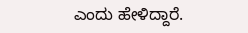ಎಂದು ಹೇಳಿದ್ದಾರೆ.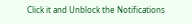Click it and Unblock the Notifications